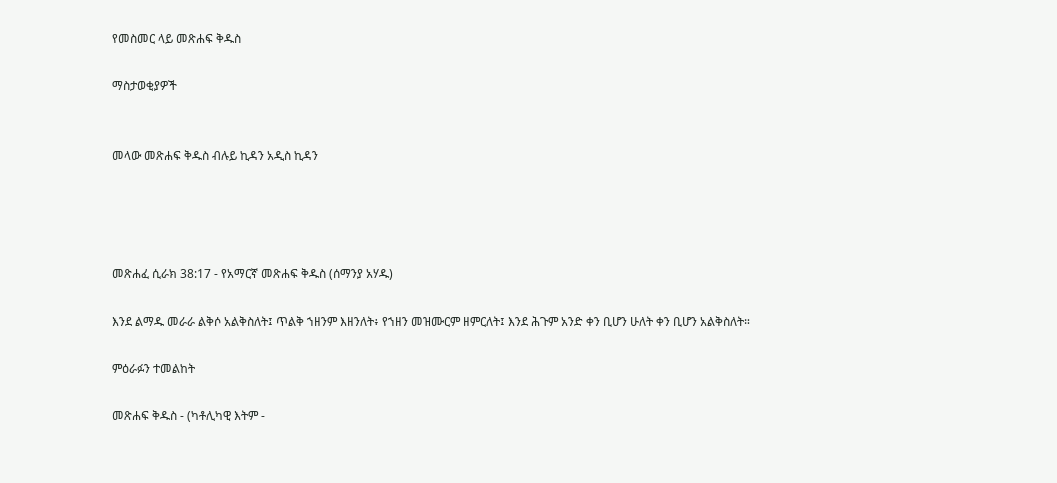የመስመር ላይ መጽሐፍ ቅዱስ

ማስታወቂያዎች


መላው መጽሐፍ ቅዱስ ብሉይ ኪዳን አዲስ ኪዳን




መጽሐፈ ሲራክ 38:17 - የአማርኛ መጽሐፍ ቅዱስ (ሰማንያ አሃዱ)

እንደ ልማዱ መራራ ልቅሶ አልቅስለት፤ ጥልቅ ኀዘንም እዘንለት፥ የኀዘን መዝሙርም ዘምርለት፤ እንደ ሕጉም አንድ ቀን ቢሆን ሁለት ቀን ቢሆን አልቅስለት።

ምዕራፉን ተመልከት

መጽሐፍ ቅዱስ - (ካቶሊካዊ እትም -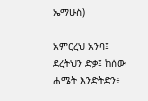ኤማሁስ)

አምርረህ አንባ፤ ደረትህን ድቃ፤ ከሰው ሐሜት እንድትድን፥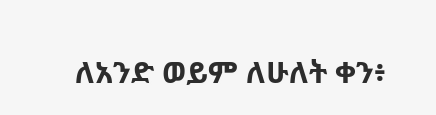ለአንድ ወይም ለሁለት ቀን፥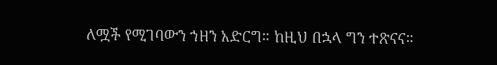ለሟች የሚገባውን ኀዘን አድርግ። ከዚህ በኋላ ግን ተጽናና።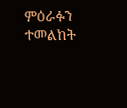ምዕራፉን ተመልከት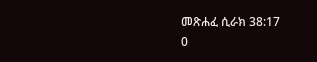መጽሐፈ ሲራክ 38:17
0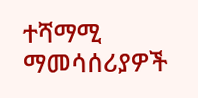ተሻማሚ ማመሳሰሪያዎች